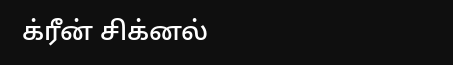க்ரீன் சிக்னல்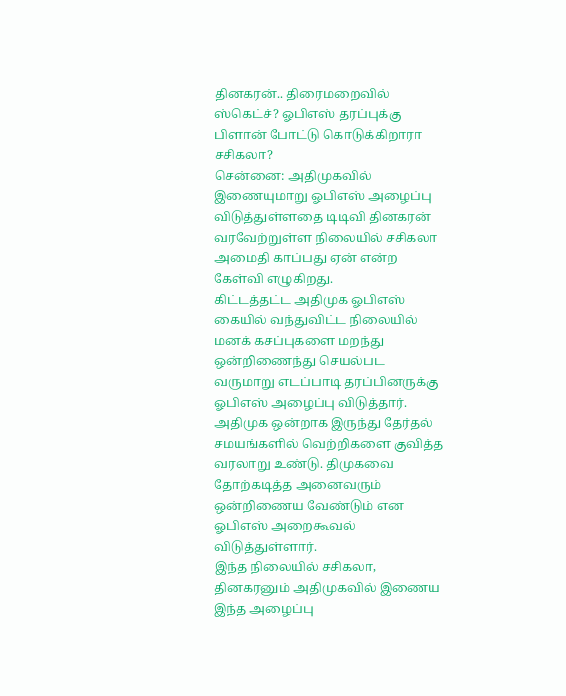தினகரன்.. திரைமறைவில் ஸ்கெட்ச்? ஓபிஎஸ் தரப்புக்கு பிளான் போட்டு கொடுக்கிறாரா சசிகலா?
சென்னை: அதிமுகவில் இணையுமாறு ஓபிஎஸ் அழைப்பு விடுத்துள்ளதை டிடிவி தினகரன் வரவேற்றுள்ள நிலையில் சசிகலா அமைதி காப்பது ஏன் என்ற கேள்வி எழுகிறது.
கிட்டத்தட்ட அதிமுக ஓபிஎஸ் கையில் வந்துவிட்ட நிலையில் மனக் கசப்புகளை மறந்து ஒன்றிணைந்து செயல்பட வருமாறு எடப்பாடி தரப்பினருக்கு ஓபிஎஸ் அழைப்பு விடுத்தார். அதிமுக ஒன்றாக இருந்து தேர்தல் சமயங்களில் வெற்றிகளை குவித்த வரலாறு உண்டு. திமுகவை தோற்கடித்த அனைவரும் ஒன்றிணைய வேண்டும் என ஓபிஎஸ் அறைகூவல் விடுத்துள்ளார்.
இந்த நிலையில் சசிகலா, தினகரனும் அதிமுகவில் இணைய இந்த அழைப்பு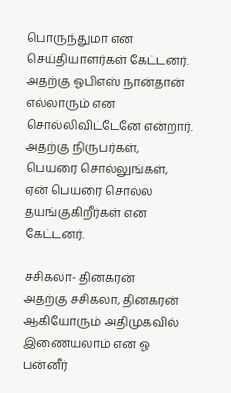பொருந்துமா என செய்தியாளர்கள் கேட்டனர். அதற்கு ஓபிஎஸ் நான்தான் எல்லாரும் என சொல்லிவிட்டேனே என்றார். அதற்கு நிருபர்கள், பெயரை சொல்லுங்கள், ஏன் பெயரை சொல்ல தயங்குகிறீர்கள் என கேட்டனர்.

சசிகலா- தினகரன்
அதற்கு சசிகலா, தினகரன் ஆகியோரும் அதிமுகவில் இணையலாம் என ஓ பன்னீர்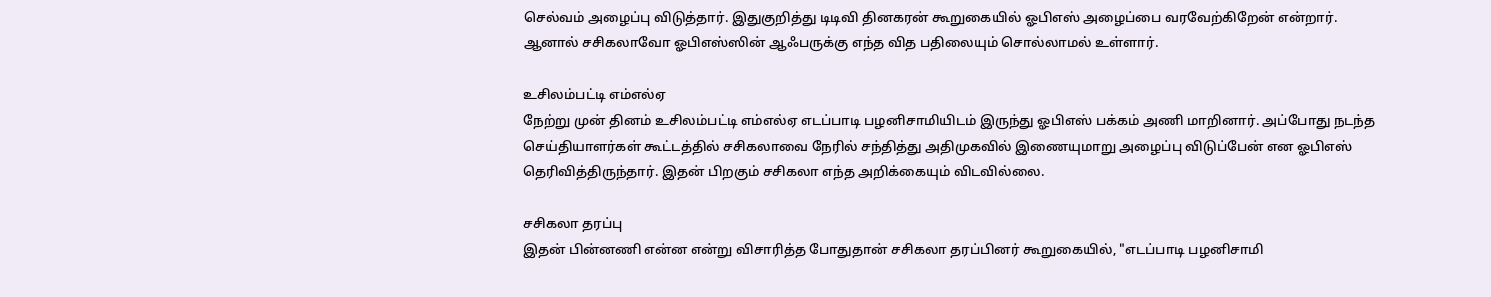செல்வம் அழைப்பு விடுத்தார். இதுகுறித்து டிடிவி தினகரன் கூறுகையில் ஓபிஎஸ் அழைப்பை வரவேற்கிறேன் என்றார். ஆனால் சசிகலாவோ ஓபிஎஸ்ஸின் ஆஃபருக்கு எந்த வித பதிலையும் சொல்லாமல் உள்ளார்.

உசிலம்பட்டி எம்எல்ஏ
நேற்று முன் தினம் உசிலம்பட்டி எம்எல்ஏ எடப்பாடி பழனிசாமியிடம் இருந்து ஓபிஎஸ் பக்கம் அணி மாறினார். அப்போது நடந்த செய்தியாளர்கள் கூட்டத்தில் சசிகலாவை நேரில் சந்தித்து அதிமுகவில் இணையுமாறு அழைப்பு விடுப்பேன் என ஓபிஎஸ் தெரிவித்திருந்தார். இதன் பிறகும் சசிகலா எந்த அறிக்கையும் விடவில்லை.

சசிகலா தரப்பு
இதன் பின்னணி என்ன என்று விசாரித்த போதுதான் சசிகலா தரப்பினர் கூறுகையில், "எடப்பாடி பழனிசாமி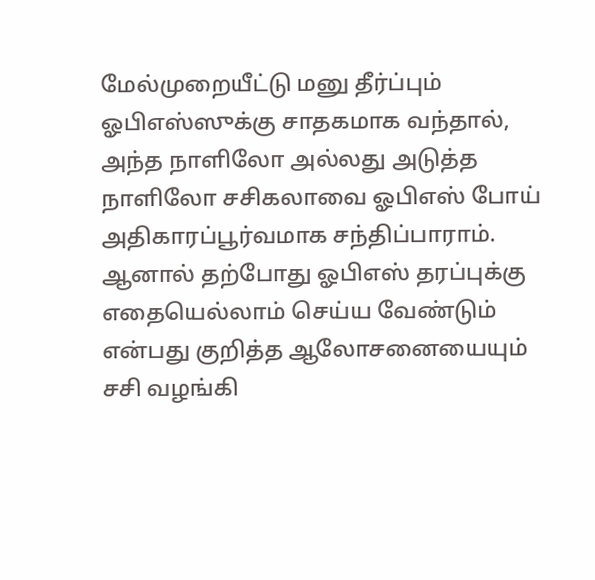மேல்முறையீட்டு மனு தீர்ப்பும் ஓபிஎஸ்ஸுக்கு சாதகமாக வந்தால், அந்த நாளிலோ அல்லது அடுத்த நாளிலோ சசிகலாவை ஓபிஎஸ் போய் அதிகாரப்பூர்வமாக சந்திப்பாராம். ஆனால் தற்போது ஓபிஎஸ் தரப்புக்கு எதையெல்லாம் செய்ய வேண்டும் என்பது குறித்த ஆலோசனையையும் சசி வழங்கி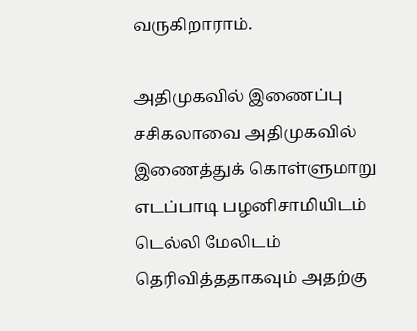வருகிறாராம்.

அதிமுகவில் இணைப்பு
சசிகலாவை அதிமுகவில் இணைத்துக் கொள்ளுமாறு எடப்பாடி பழனிசாமியிடம் டெல்லி மேலிடம் தெரிவித்ததாகவும் அதற்கு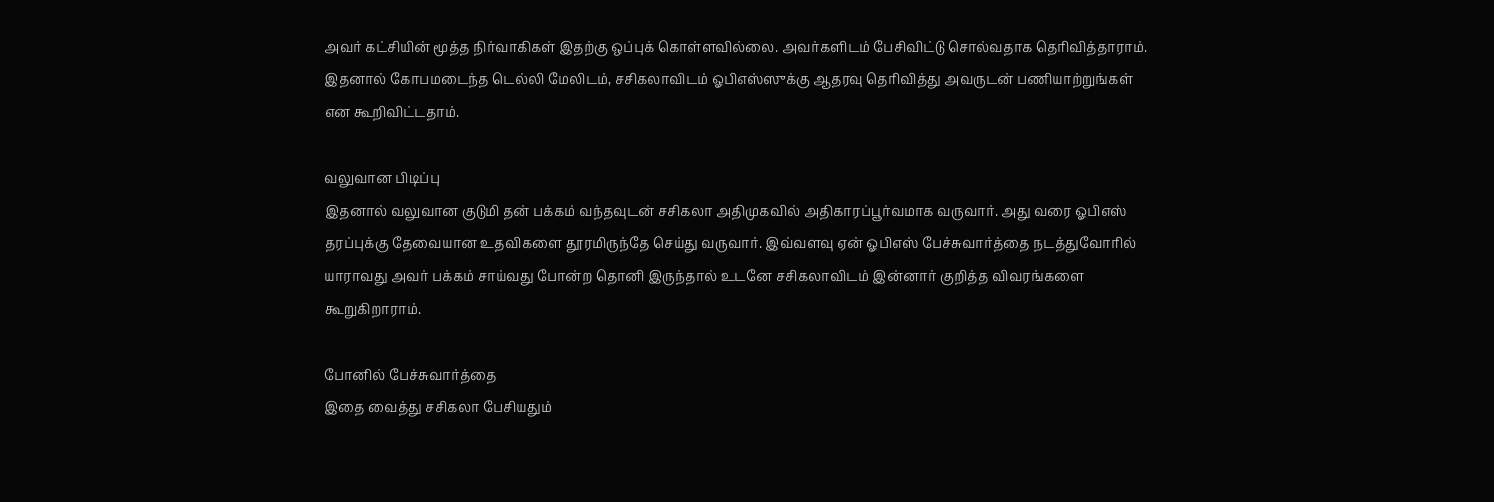அவர் கட்சியின் மூத்த நிர்வாகிகள் இதற்கு ஒப்புக் கொள்ளவில்லை. அவர்களிடம் பேசிவிட்டு சொல்வதாக தெரிவித்தாராம். இதனால் கோபமடைந்த டெல்லி மேலிடம், சசிகலாவிடம் ஓபிஎஸ்ஸுக்கு ஆதரவு தெரிவித்து அவருடன் பணியாற்றுங்கள் என கூறிவிட்டதாம்.

வலுவான பிடிப்பு
இதனால் வலுவான குடுமி தன் பக்கம் வந்தவுடன் சசிகலா அதிமுகவில் அதிகாரப்பூர்வமாக வருவார். அது வரை ஓபிஎஸ் தரப்புக்கு தேவையான உதவிகளை தூரமிருந்தே செய்து வருவார். இவ்வளவு ஏன் ஓபிஎஸ் பேச்சுவார்த்தை நடத்துவோரில் யாராவது அவர் பக்கம் சாய்வது போன்ற தொனி இருந்தால் உடனே சசிகலாவிடம் இன்னார் குறித்த விவரங்களை கூறுகிறாராம்.

போனில் பேச்சுவார்த்தை
இதை வைத்து சசிகலா பேசியதும்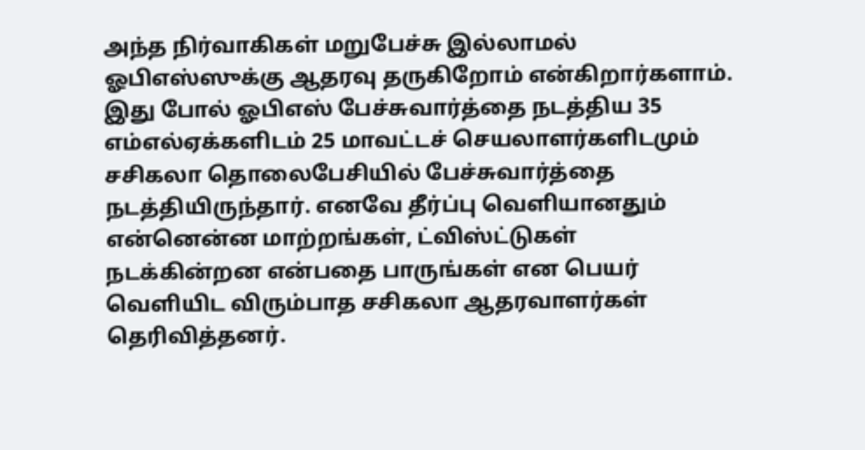அந்த நிர்வாகிகள் மறுபேச்சு இல்லாமல் ஓபிஎஸ்ஸுக்கு ஆதரவு தருகிறோம் என்கிறார்களாம். இது போல் ஓபிஎஸ் பேச்சுவார்த்தை நடத்திய 35 எம்எல்ஏக்களிடம் 25 மாவட்டச் செயலாளர்களிடமும் சசிகலா தொலைபேசியில் பேச்சுவார்த்தை நடத்தியிருந்தார். எனவே தீர்ப்பு வெளியானதும் என்னென்ன மாற்றங்கள், ட்விஸ்ட்டுகள் நடக்கின்றன என்பதை பாருங்கள் என பெயர் வெளியிட விரும்பாத சசிகலா ஆதரவாளர்கள் தெரிவித்தனர்.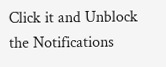Click it and Unblock the Notifications